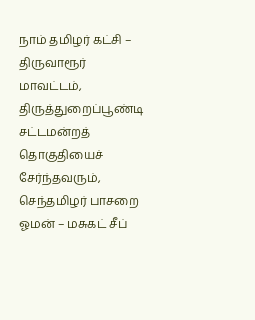நாம் தமிழர் கட்சி – திருவாரூர் மாவட்டம், திருத்துறைப்பூண்டி சட்டமன்றத் தொகுதியைச் சேர்ந்தவரும், செந்தமிழர் பாசறை ஓமன் – மசுகட் சீப்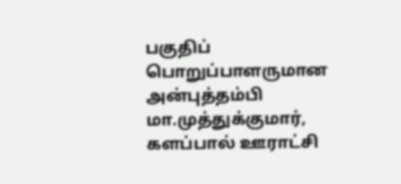பகுதிப் பொறுப்பாளருமான அன்புத்தம்பி மா.முத்துக்குமார், களப்பால் ஊராட்சி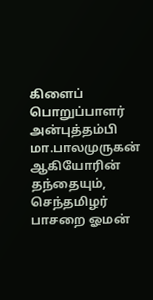கிளைப் பொறுப்பாளர் அன்புத்தம்பி மா.பாலமுருகன் ஆகியோரின் தந்தையும்,
செந்தமிழர் பாசறை ஓமன்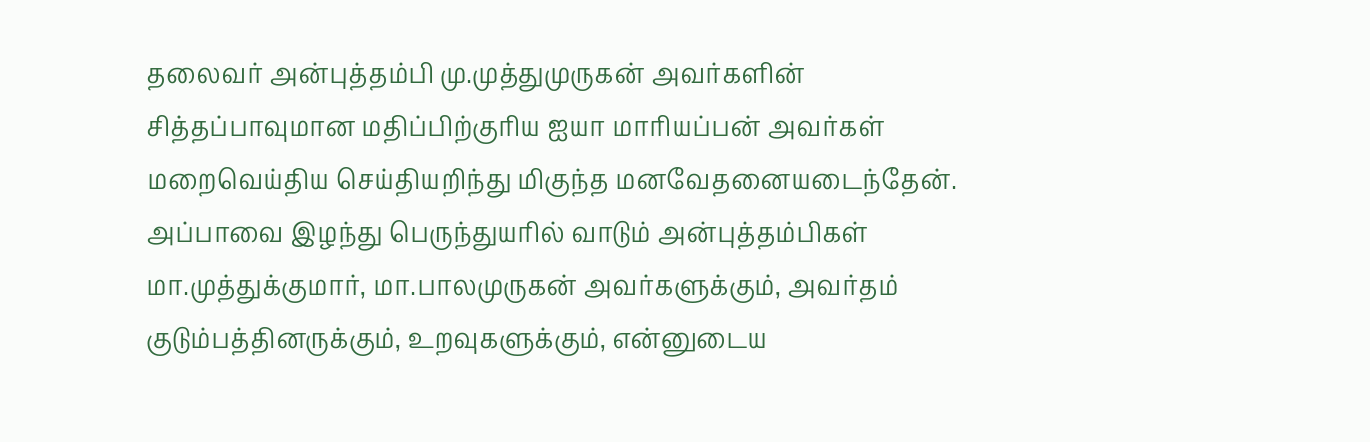தலைவர் அன்புத்தம்பி மு.முத்துமுருகன் அவர்களின் சித்தப்பாவுமான மதிப்பிற்குரிய ஐயா மாரியப்பன் அவர்கள் மறைவெய்திய செய்தியறிந்து மிகுந்த மனவேதனையடைந்தேன்.
அப்பாவை இழந்து பெருந்துயரில் வாடும் அன்புத்தம்பிகள் மா.முத்துக்குமார், மா.பாலமுருகன் அவர்களுக்கும், அவர்தம் குடும்பத்தினருக்கும், உறவுகளுக்கும், என்னுடைய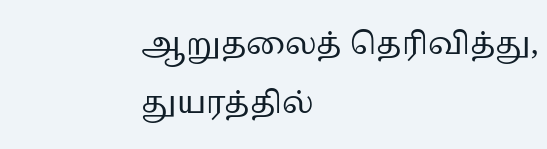ஆறுதலைத் தெரிவித்து, துயரத்தில்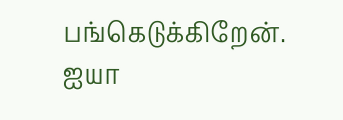பங்கெடுக்கிறேன்.
ஐயா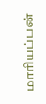மாரியப்பன்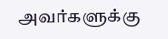அவர்களுக்கு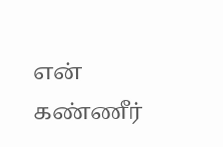என் கண்ணீர்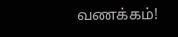வணக்கம்!